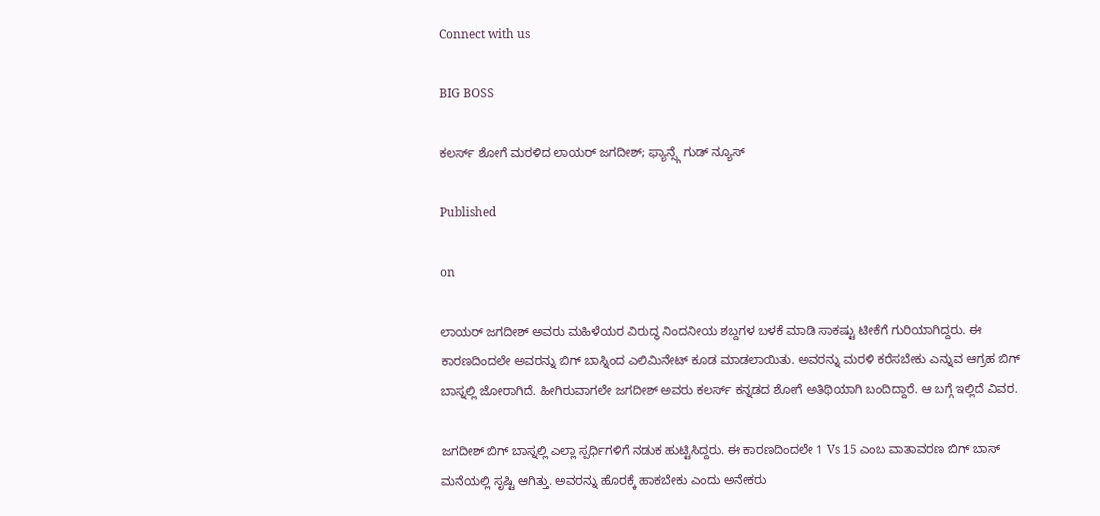Connect with us

BIG BOSS

ಕಲರ್ಸ್ ಶೋಗೆ ಮರಳಿದ ಲಾಯರ್ ಜಗದೀಶ್; ಫ್ಯಾನ್ಸ್ಗೆ ಗುಡ್ ನ್ಯೂಸ್

Published

on

ಲಾಯರ್ ಜಗದೀಶ್ ಅವರು ಮಹಿಳೆಯರ ವಿರುದ್ಧ ನಿಂದನೀಯ ಶಬ್ದಗಳ ಬಳಕೆ ಮಾಡಿ ಸಾಕಷ್ಟು ಟೀಕೆಗೆ ಗುರಿಯಾಗಿದ್ದರು. ಈ ಕಾರಣದಿಂದಲೇ ಅವರನ್ನು ಬಿಗ್ ಬಾಸ್ನಿಂದ ಎಲಿಮಿನೇಟ್ ಕೂಡ ಮಾಡಲಾಯಿತು. ಅವರನ್ನು ಮರಳಿ ಕರೆಸಬೇಕು ಎನ್ನುವ ಆಗ್ರಹ ಬಿಗ್ ಬಾಸ್ನಲ್ಲಿ ಜೋರಾಗಿದೆ. ಹೀಗಿರುವಾಗಲೇ ಜಗದೀಶ್ ಅವರು ಕಲರ್ಸ್ ಕನ್ನಡದ ಶೋಗೆ ಅತಿಥಿಯಾಗಿ ಬಂದಿದ್ದಾರೆ. ಆ ಬಗ್ಗೆ ಇಲ್ಲಿದೆ ವಿವರ.

ಜಗದೀಶ್ ಬಿಗ್ ಬಾಸ್ನಲ್ಲಿ ಎಲ್ಲಾ ಸ್ಪರ್ಧಿಗಳಿಗೆ ನಡುಕ ಹುಟ್ಟಿಸಿದ್ದರು. ಈ ಕಾರಣದಿಂದಲೇ 1 Vs 15 ಎಂಬ ವಾತಾವರಣ ಬಿಗ್ ಬಾಸ್ ಮನೆಯಲ್ಲಿ ಸೃಷ್ಟಿ ಆಗಿತ್ತು. ಅವರನ್ನು ಹೊರಕ್ಕೆ ಹಾಕಬೇಕು ಎಂದು ಅನೇಕರು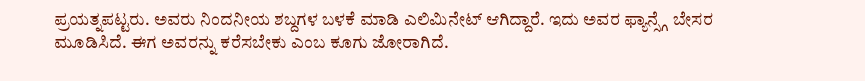ಪ್ರಯತ್ನಪಟ್ಟರು. ಅವರು ನಿಂದನೀಯ ಶಬ್ದಗಳ ಬಳಕೆ ಮಾಡಿ ಎಲಿಮಿನೇಟ್ ಆಗಿದ್ದಾರೆ. ಇದು ಅವರ ಫ್ಯಾನ್ಸ್ಗೆ ಬೇಸರ ಮೂಡಿಸಿದೆ. ಈಗ ಅವರನ್ನು ಕರೆಸಬೇಕು ಎಂಬ ಕೂಗು ಜೋರಾಗಿದೆ.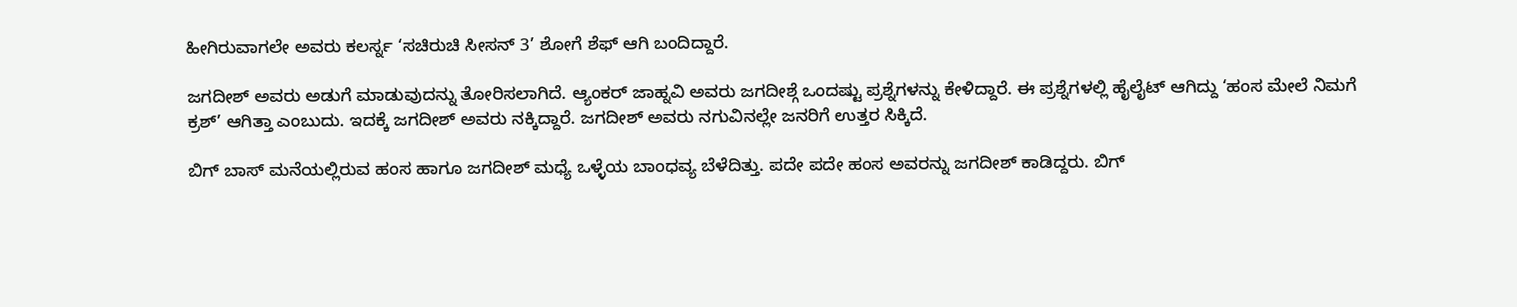ಹೀಗಿರುವಾಗಲೇ ಅವರು ಕಲರ್ಸ್ನ ‘ಸಚಿರುಚಿ ಸೀಸನ್ 3’ ಶೋಗೆ ಶೆಫ್ ಆಗಿ ಬಂದಿದ್ದಾರೆ.

ಜಗದೀಶ್ ಅವರು ಅಡುಗೆ ಮಾಡುವುದನ್ನು ತೋರಿಸಲಾಗಿದೆ. ಆ್ಯಂಕರ್ ಜಾಹ್ನವಿ ಅವರು ಜಗದೀಶ್ಗೆ ಒಂದಷ್ಟು ಪ್ರಶ್ನೆಗಳನ್ನು ಕೇಳಿದ್ದಾರೆ. ಈ ಪ್ರಶ್ನೆಗಳಲ್ಲಿ ಹೈಲೈಟ್ ಆಗಿದ್ದು ‘ಹಂಸ ಮೇಲೆ ನಿಮಗೆ ಕ್ರಶ್’ ಆಗಿತ್ತಾ ಎಂಬುದು. ಇದಕ್ಕೆ ಜಗದೀಶ್ ಅವರು ನಕ್ಕಿದ್ದಾರೆ. ಜಗದೀಶ್ ಅವರು ನಗುವಿನಲ್ಲೇ ಜನರಿಗೆ ಉತ್ತರ ಸಿಕ್ಕಿದೆ.

ಬಿಗ್ ಬಾಸ್ ಮನೆಯಲ್ಲಿರುವ ಹಂಸ ಹಾಗೂ ಜಗದೀಶ್ ಮಧ್ಯೆ ಒಳ್ಳೆಯ ಬಾಂಧವ್ಯ ಬೆಳೆದಿತ್ತು. ಪದೇ ಪದೇ ಹಂಸ ಅವರನ್ನು ಜಗದೀಶ್ ಕಾಡಿದ್ದರು. ಬಿಗ್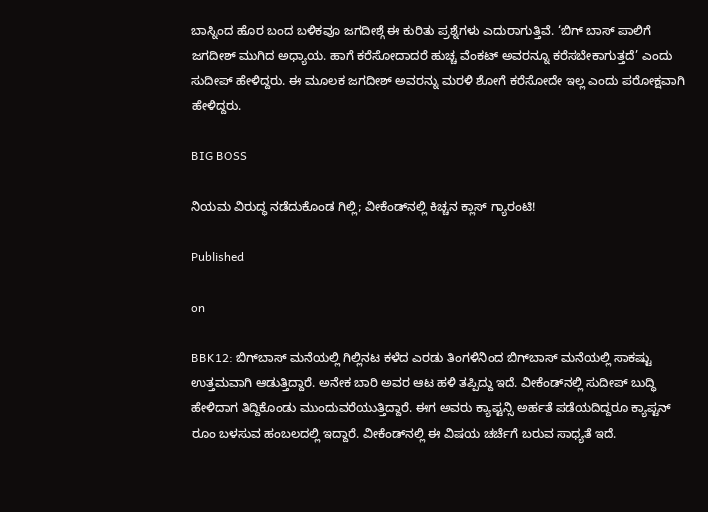ಬಾಸ್ನಿಂದ ಹೊರ ಬಂದ ಬಳಿಕವೂ ಜಗದೀಶ್ಗೆ ಈ ಕುರಿತು ಪ್ರಶ್ನೆಗಳು ಎದುರಾಗುತ್ತಿವೆ. ‘ಬಿಗ್ ಬಾಸ್ ಪಾಲಿಗೆ ಜಗದೀಶ್ ಮುಗಿದ ಅಧ್ಯಾಯ. ಹಾಗೆ ಕರೆಸೋದಾದರೆ ಹುಚ್ಚ ವೆಂಕಟ್ ಅವರನ್ನೂ ಕರೆಸಬೇಕಾಗುತ್ತದೆ’ ಎಂದು ಸುದೀಪ್ ಹೇಳಿದ್ದರು. ಈ ಮೂಲಕ ಜಗದೀಶ್ ಅವರನ್ನು ಮರಳಿ ಶೋಗೆ ಕರೆಸೋದೇ ಇಲ್ಲ ಎಂದು ಪರೋಕ್ಷವಾಗಿ ಹೇಳಿದ್ದರು.

BIG BOSS

ನಿಯಮ ವಿರುದ್ಧ ನಡೆದುಕೊಂಡ ಗಿಲ್ಲಿ; ವೀಕೆಂಡ್‌ನಲ್ಲಿ ಕಿಚ್ಚನ ಕ್ಲಾಸ್‌ ಗ್ಯಾರಂಟಿ!

Published

on

BBK12: ಬಿಗ್‌ಬಾಸ್‌ ಮನೆಯಲ್ಲಿ ಗಿಲ್ಲಿನಟ ಕಳೆದ ಎರಡು ತಿಂಗಳಿನಿಂದ ಬಿಗ್‌ಬಾಸ್‌ ಮನೆಯಲ್ಲಿ ಸಾಕಷ್ಟು ಉತ್ತಮವಾಗಿ ಆಡುತ್ತಿದ್ದಾರೆ. ಅನೇಕ ಬಾರಿ ಅವರ ಆಟ ಹಳಿ ತಪ್ಪಿದ್ದು ಇದೆ. ವೀಕೆಂಡ್‌ನಲ್ಲಿ ಸುದೀಪ್‌ ಬುದ್ಧಿ ಹೇಳಿದಾಗ ತಿದ್ದಿಕೊಂಡು ಮುಂದುವರೆಯುತ್ತಿದ್ದಾರೆ. ಈಗ ಅವರು ಕ್ಯಾಪ್ಟನ್ಸಿ ಅರ್ಹತೆ ಪಡೆಯದಿದ್ದರೂ ಕ್ಯಾಪ್ಟನ್‌ ರೂಂ ಬಳಸುವ ಹಂಬಲದಲ್ಲಿ ಇದ್ದಾರೆ. ವೀಕೆಂಡ್‌ನಲ್ಲಿ ಈ ವಿಷಯ ಚರ್ಚೆಗೆ ಬರುವ ಸಾಧ್ಯತೆ ಇದೆ.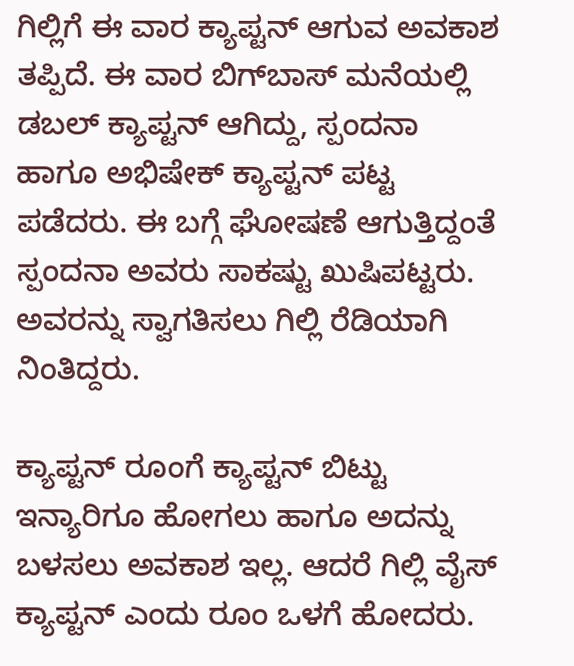ಗಿಲ್ಲಿಗೆ ಈ ವಾರ ಕ್ಯಾಪ್ಟನ್‌ ಆಗುವ ಅವಕಾಶ ತಪ್ಪಿದೆ. ಈ ವಾರ ಬಿಗ್‌ಬಾಸ್‌ ಮನೆಯಲ್ಲಿ ಡಬಲ್‌ ಕ್ಯಾಪ್ಟನ್‌ ಆಗಿದ್ದು, ಸ್ಪಂದನಾ ಹಾಗೂ ಅಭಿಷೇಕ್‌ ಕ್ಯಾಪ್ಟನ್‌ ಪಟ್ಟ ಪಡೆದರು. ಈ ಬಗ್ಗೆ ಘೋಷಣೆ ಆಗುತ್ತಿದ್ದಂತೆ ಸ್ಪಂದನಾ ಅವರು ಸಾಕಷ್ಟು ಖುಷಿಪಟ್ಟರು. ಅವರನ್ನು ಸ್ವಾಗತಿಸಲು ಗಿಲ್ಲಿ ರೆಡಿಯಾಗಿ ನಿಂತಿದ್ದರು.

ಕ್ಯಾಪ್ಟನ್‌ ರೂಂಗೆ ಕ್ಯಾಪ್ಟನ್‌ ಬಿಟ್ಟು ಇನ್ಯಾರಿಗೂ ಹೋಗಲು ಹಾಗೂ ಅದನ್ನು ಬಳಸಲು ಅವಕಾಶ ಇಲ್ಲ. ಆದರೆ ಗಿಲ್ಲಿ ವೈಸ್‌ ಕ್ಯಾಪ್ಟನ್‌ ಎಂದು ರೂಂ ಒಳಗೆ ಹೋದರು.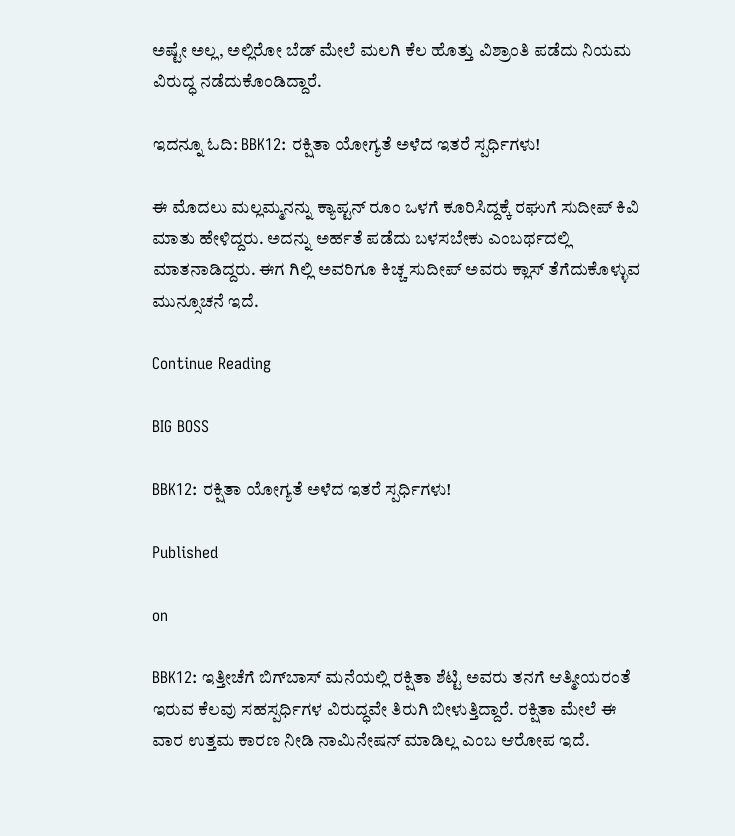ಅಷ್ಟೇ ಅಲ್ಲ, ಅಲ್ಲಿರೋ ಬೆಡ್ ಮೇಲೆ ಮಲಗಿ ಕೆಲ ಹೊತ್ತು ವಿಶ್ರಾಂತಿ ಪಡೆದು ನಿಯಮ ವಿರುದ್ಧ ನಡೆದುಕೊಂಡಿದ್ದಾರೆ.

ಇದನ್ನೂ ಓದಿ: BBK12: ರಕ್ಷಿತಾ ಯೋಗ್ಯತೆ ಅಳೆದ ಇತರೆ ಸ್ಪರ್ಧಿಗಳು!

ಈ ಮೊದಲು ಮಲ್ಲಮ್ಮನನ್ನು ಕ್ಯಾಪ್ಟನ್‌ ರೂಂ ಒಳಗೆ ಕೂರಿಸಿದ್ದಕ್ಕೆ ರಘುಗೆ ಸುದೀಪ್ ಕಿವಿ ಮಾತು ಹೇಳಿದ್ದರು. ಅದನ್ನು ಅರ್ಹತೆ ಪಡೆದು ಬಳಸಬೇಕು ಎಂಬರ್ಥದಲ್ಲಿ ಮಾತನಾಡಿದ್ದರು. ಈಗ ಗಿಲ್ಲಿ ಅವರಿಗೂ ಕಿಚ್ಚ ಸುದೀಪ್‌ ಅವರು ಕ್ಲಾಸ್‌ ತೆಗೆದುಕೊಳ್ಳುವ ಮುನ್ಸೂಚನೆ ಇದೆ.

Continue Reading

BIG BOSS

BBK12: ರಕ್ಷಿತಾ ಯೋಗ್ಯತೆ ಅಳೆದ ಇತರೆ ಸ್ಪರ್ಧಿಗಳು!

Published

on

BBK12: ಇತ್ತೀಚೆಗೆ ಬಿಗ್‌ಬಾಸ್‌ ಮನೆಯಲ್ಲಿ ರಕ್ಷಿತಾ ಶೆಟ್ಟಿ ಅವರು ತನಗೆ ಆತ್ಮೀಯರಂತೆ ಇರುವ ಕೆಲವು ಸಹಸ್ಪರ್ಧಿಗಳ ವಿರುದ್ಧವೇ ತಿರುಗಿ ಬೀಳುತ್ತಿದ್ದಾರೆ. ರಕ್ಷಿತಾ ಮೇಲೆ ಈ ವಾರ ಉತ್ತಮ ಕಾರಣ ನೀಡಿ ನಾಮಿನೇಷನ್‌ ಮಾಡಿಲ್ಲ ಎಂಬ ಆರೋಪ ಇದೆ.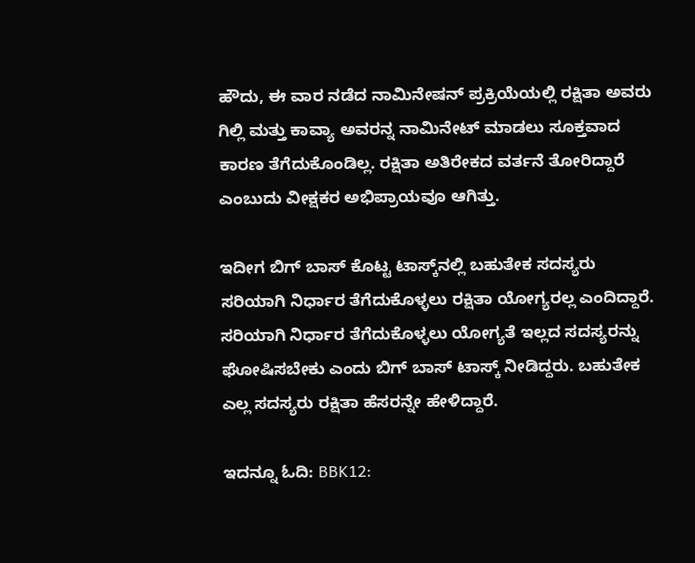ಹೌದು, ಈ ವಾರ ನಡೆದ ನಾಮಿನೇಷನ್ ಪ್ರಕ್ರಿಯೆಯಲ್ಲಿ ರಕ್ಷಿತಾ ಅವರು ಗಿಲ್ಲಿ ಮತ್ತು ಕಾವ್ಯಾ ಅವರನ್ನ ನಾಮಿನೇಟ್‌ ಮಾಡಲು ಸೂಕ್ತವಾದ ಕಾರಣ ತೆಗೆದುಕೊಂಡಿಲ್ಲ. ರಕ್ಷಿತಾ ಅತಿರೇಕದ ವರ್ತನೆ ತೋರಿದ್ದಾರೆ ಎಂಬುದು ವೀಕ್ಷಕರ ಅಭಿಪ್ರಾಯವೂ ಆಗಿತ್ತು.

ಇದೀಗ ಬಿಗ್‌ ಬಾಸ್‌ ಕೊಟ್ಟ ಟಾಸ್ಕ್‌ನಲ್ಲಿ ಬಹುತೇಕ ಸದಸ್ಯರು ಸರಿಯಾಗಿ ನಿರ್ಧಾರ ತೆಗೆದುಕೊಳ್ಳಲು ರಕ್ಷಿತಾ ಯೋಗ್ಯರಲ್ಲ ಎಂದಿದ್ದಾರೆ. ಸರಿಯಾಗಿ ನಿರ್ಧಾರ ತೆಗೆದುಕೊಳ್ಳಲು ಯೋಗ್ಯತೆ ಇಲ್ಲದ ಸದಸ್ಯರನ್ನು ಘೋಷಿಸಬೇಕು ಎಂದು ಬಿಗ್‌ ಬಾಸ್‌ ಟಾಸ್ಕ್‌ ನೀಡಿದ್ದರು. ಬಹುತೇಕ ಎಲ್ಲ ಸದಸ್ಯರು ರಕ್ಷಿತಾ ಹೆಸರನ್ನೇ ಹೇಳಿದ್ದಾರೆ.

ಇದನ್ನೂ ಓದಿ: BBK12: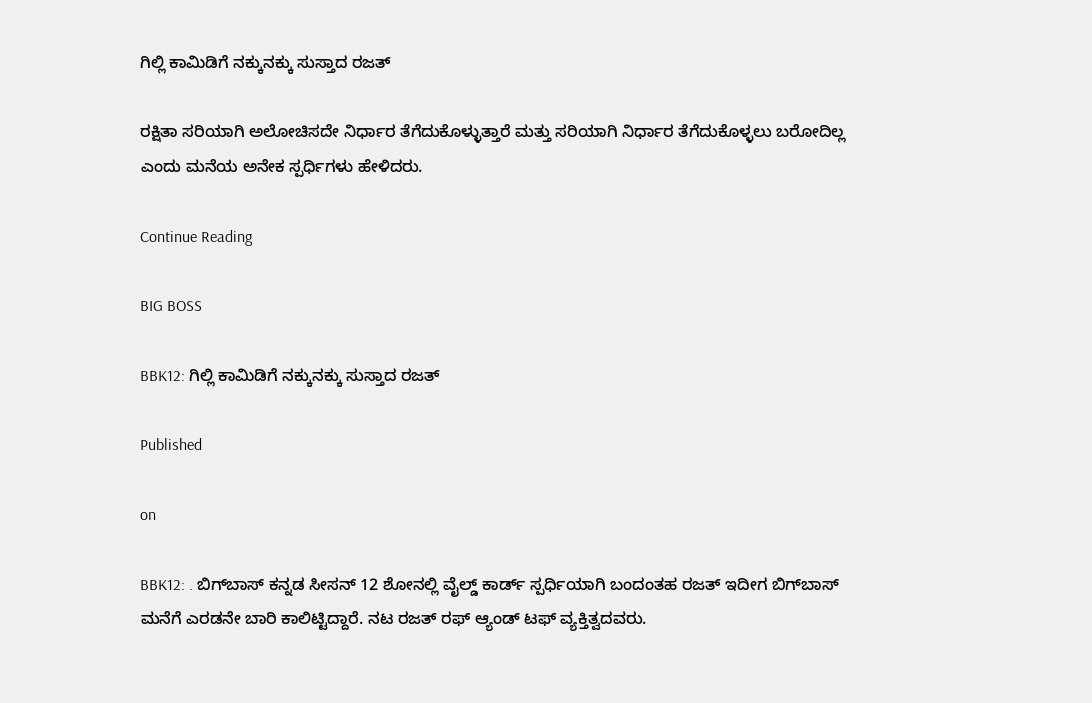ಗಿಲ್ಲಿ ಕಾಮಿಡಿಗೆ ನಕ್ಕುನಕ್ಕು ಸುಸ್ತಾದ ರಜತ್‌

ರಕ್ಷಿತಾ ಸರಿಯಾಗಿ ಅಲೋಚಿಸದೇ ನಿರ್ಧಾರ ತೆಗೆದುಕೊಳ್ಳುತ್ತಾರೆ ಮತ್ತು ಸರಿಯಾಗಿ ನಿರ್ಧಾರ ತೆಗೆದುಕೊಳ್ಳಲು ಬರೋದಿಲ್ಲ ಎಂದು ಮನೆಯ ಅನೇಕ ಸ್ಪರ್ಧಿಗಳು ಹೇಳಿದರು.

Continue Reading

BIG BOSS

BBK12: ಗಿಲ್ಲಿ ಕಾಮಿಡಿಗೆ ನಕ್ಕುನಕ್ಕು ಸುಸ್ತಾದ ರಜತ್‌

Published

on

BBK12: . ಬಿಗ್‌ಬಾಸ್‌ ಕನ್ನಡ ಸೀಸನ್‌ 12 ಶೋನಲ್ಲಿ ವೈಲ್ಡ್‌ ಕಾರ್ಡ್‌ ಸ್ಪರ್ಧಿಯಾಗಿ ಬಂದಂತಹ ರಜತ್‌ ಇದೀಗ ಬಿಗ್‌ಬಾಸ್‌ ಮನೆಗೆ ಎರಡನೇ ಬಾರಿ ಕಾಲಿಟ್ಟಿದ್ದಾರೆ. ನಟ ರಜತ್ ರಫ್‌ ಆ್ಯಂಡ್‌ ಟಫ್‌ ವ್ಯಕ್ತಿತ್ವದವರು.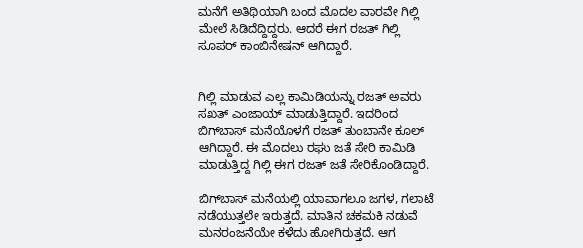ಮನೆಗೆ ಅತಿಥಿಯಾಗಿ ಬಂದ ಮೊದಲ ವಾರವೇ ಗಿಲ್ಲಿ ಮೇಲೆ ಸಿಡಿದೆದ್ದಿದ್ದರು. ಆದರೆ ಈಗ ರಜತ್‌ ಗಿಲ್ಲಿ ಸೂಪರ್‌ ಕಾಂಬಿನೇಷನ್‌ ಆಗಿದ್ದಾರೆ.


ಗಿಲ್ಲಿ ಮಾಡುವ ಎಲ್ಲ ಕಾಮಿಡಿಯನ್ನು ರಜತ್‌ ಅವರು ಸಖತ್‌ ಎಂಜಾಯ್‌ ಮಾಡುತ್ತಿದ್ದಾರೆ. ಇದರಿಂದ ಬಿಗ್‌ಬಾಸ್‌ ಮನೆಯೊಳಗೆ ರಜತ್‌ ತುಂಬಾನೇ ಕೂಲ್‌ ಆಗಿದ್ದಾರೆ. ಈ ಮೊದಲು ರಘು ಜತೆ ಸೇರಿ ಕಾಮಿಡಿ ಮಾಡುತ್ತಿದ್ದ ಗಿಲ್ಲಿ ಈಗ ರಜತ್‌ ಜತೆ ಸೇರಿಕೊಂಡಿದ್ದಾರೆ.

ಬಿಗ್‌ಬಾಸ್‌ ಮನೆಯಲ್ಲಿ ಯಾವಾಗಲೂ ಜಗಳ, ಗಲಾಟೆ ನಡೆಯುತ್ತಲೇ ಇರುತ್ತದೆ. ಮಾತಿನ ಚಕಮಕಿ ನಡುವೆ ಮನರಂಜನೆಯೇ ಕಳೆದು ಹೋಗಿರುತ್ತದೆ. ಆಗ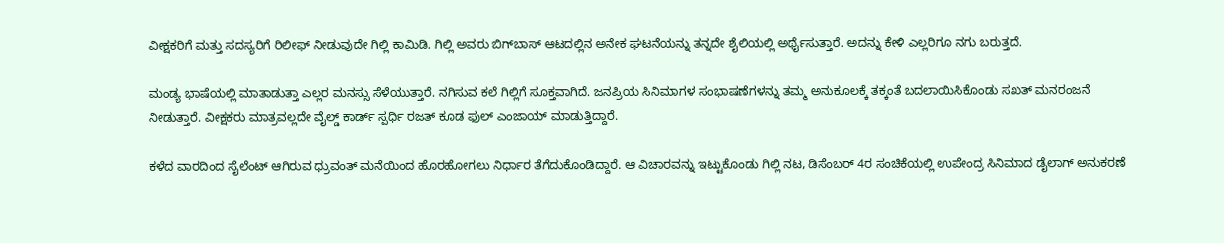ವೀಕ್ಷಕರಿಗೆ ಮತ್ತು ಸದಸ್ಯರಿಗೆ ರಿಲೀಫ್‌ ನೀಡುವುದೇ ಗಿಲ್ಲಿ ಕಾಮಿಡಿ. ಗಿಲ್ಲಿ ಅವರು ಬಿಗ್‌ಬಾಸ್‌ ಆಟದಲ್ಲಿನ ಅನೇಕ ಘಟನೆಯನ್ನು ತನ್ನದೇ ಶೈಲಿಯಲ್ಲಿ ಅರ್ಥೈಸುತ್ತಾರೆ. ಅದನ್ನು ಕೇಳಿ ಎಲ್ಲರಿಗೂ ನಗು ಬರುತ್ತದೆ.

ಮಂಡ್ಯ ಭಾಷೆಯಲ್ಲಿ ಮಾತಾಡುತ್ತಾ ಎಲ್ಲರ ಮನಸ್ಸು ಸೆಳೆಯುತ್ತಾರೆ. ನಗಿಸುವ ಕಲೆ ಗಿಲ್ಲಿಗೆ ಸೂಕ್ತವಾಗಿದೆ. ಜನಪ್ರಿಯ ಸಿನಿಮಾಗಳ ಸಂಭಾಷಣೆಗಳನ್ನು ತಮ್ಮ ಅನುಕೂಲಕ್ಕೆ ತಕ್ಕಂತೆ ಬದಲಾಯಿಸಿಕೊಂಡು ಸಖತ್‌ ಮನರಂಜನೆ ನೀಡುತ್ತಾರೆ. ವೀಕ್ಷಕರು ಮಾತ್ರವಲ್ಲದೇ ವೈಲ್ಡ್‌ ಕಾರ್ಡ್‌ ಸ್ಪರ್ಧಿ ರಜತ್‌ ಕೂಡ ಫುಲ್‌ ಎಂಜಾಯ್‌ ಮಾಡುತ್ತಿದ್ದಾರೆ.

ಕಳೆದ ವಾರದಿಂದ ಸೈಲೆಂಟ್‌ ಆಗಿರುವ ಧ್ರುವಂತ್‌ ಮನೆಯಿಂದ ಹೊರಹೋಗಲು ನಿರ್ಧಾರ ತೆಗೆದುಕೊಂಡಿದ್ದಾರೆ. ಆ ವಿಚಾರವನ್ನು ಇಟ್ಟುಕೊಂಡು ಗಿಲ್ಲಿ ನಟ, ಡಿಸೆಂಬರ್‌ 4ರ ಸಂಚಿಕೆಯಲ್ಲಿ ಉಪೇಂದ್ರ ಸಿನಿಮಾದ ಡೈಲಾಗ್‌ ಅನುಕರಣೆ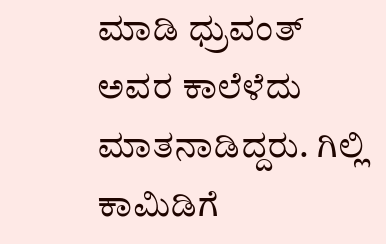ಮಾಡಿ ಧ್ರುವಂತ್‌ ಅವರ ಕಾಲೆಳೆದು ಮಾತನಾಡಿದ್ದರು. ಗಿಲ್ಲಿ ಕಾಮಿಡಿಗೆ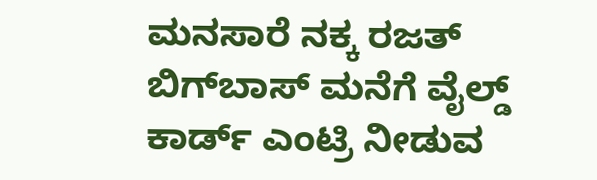ಮನಸಾರೆ ನಕ್ಕ ರಜತ್‌ ಬಿಗ್‌ಬಾಸ್‌ ಮನೆಗೆ ವೈಲ್ಡ್‌ ಕಾರ್ಡ್‌ ಎಂಟ್ರಿ ನೀಡುವ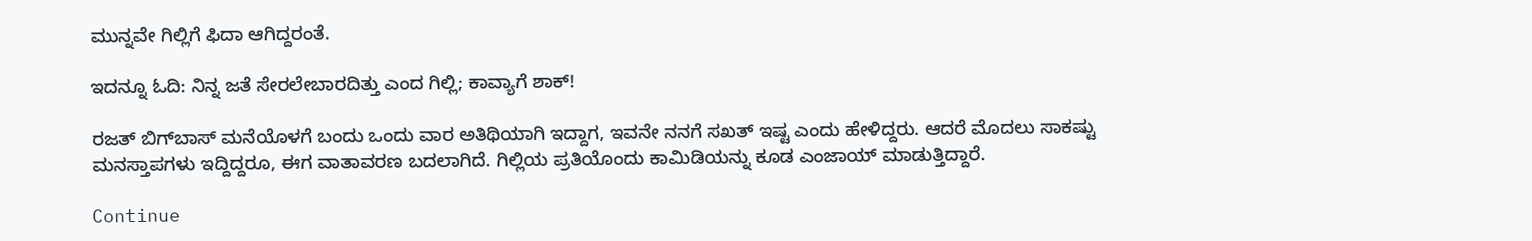ಮುನ್ನವೇ ಗಿಲ್ಲಿಗೆ ಫಿದಾ ಆಗಿದ್ದರಂತೆ.

ಇದನ್ನೂ ಓದಿ: ನಿನ್ನ ಜತೆ ಸೇರಲೇಬಾರದಿತ್ತು ಎಂದ ಗಿಲ್ಲಿ; ಕಾವ್ಯಾಗೆ ಶಾಕ್!

ರಜತ್‌ ಬಿಗ್‌ಬಾಸ್‌ ಮನೆಯೊಳಗೆ ಬಂದು ಒಂದು ವಾರ ಅತಿಥಿಯಾಗಿ ಇದ್ದಾಗ, ಇವನೇ ನನಗೆ ಸಖತ್‌ ಇಷ್ಟ ಎಂದು ಹೇಳಿದ್ದರು. ಆದರೆ ಮೊದಲು ಸಾಕಷ್ಟು ಮನಸ್ತಾಪಗಳು ಇದ್ದಿದ್ದರೂ, ಈಗ ವಾತಾವರಣ ಬದಲಾಗಿದೆ. ಗಿಲ್ಲಿಯ ಪ್ರತಿಯೊಂದು ಕಾಮಿಡಿಯನ್ನು ಕೂಡ ಎಂಜಾಯ್ ಮಾಡುತ್ತಿದ್ದಾರೆ.

Continue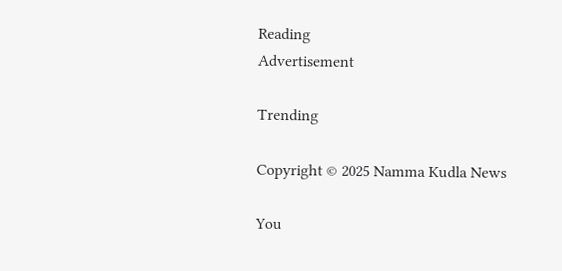Reading
Advertisement

Trending

Copyright © 2025 Namma Kudla News

You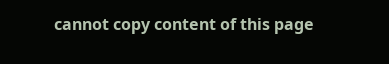cannot copy content of this page